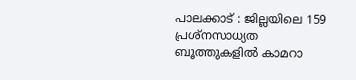പാലക്കാട് : ജില്ലയിലെ 159 പ്രശ്നസാധ്യത ബൂത്തുകളിൽ കാമറാ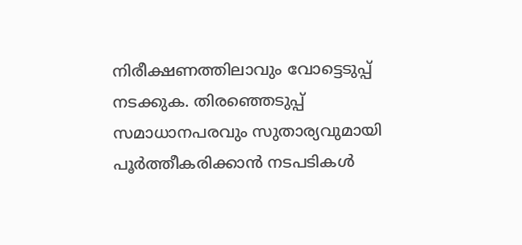നിരീക്ഷണത്തിലാവും വോട്ടെടുപ്പ് നടക്കുക. തിരഞ്ഞെടുപ്പ് സമാധാനപരവും സുതാര്യവുമായി പൂർത്തീകരിക്കാൻ നടപടികൾ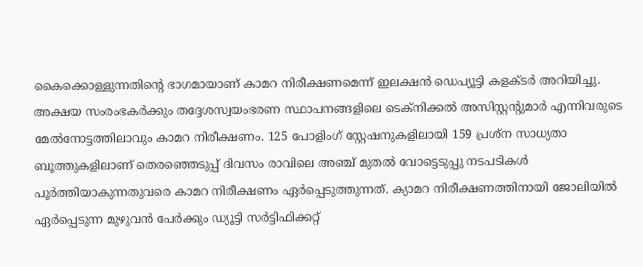കൈക്കൊള്ളുന്നതിന്റെ ഭാഗമായാണ് കാമറ നിരീക്ഷണമെന്ന് ഇലക്ഷൻ ഡെപ്യൂട്ടി കളക്ടർ അറിയിച്ചു. അക്ഷയ സംരംഭകർക്കും തദ്ദേശസ്വയംഭരണ സ്ഥാപനങ്ങളിലെ ടെക്നിക്കൽ അസിസ്റ്റന്റുമാർ എന്നിവരുടെ മേൽനോട്ടത്തിലാവും കാമറ നിരീക്ഷണം. 125 പോളിംഗ് സ്റ്റേഷനുകളിലായി 159 പ്രശ്ന സാധ്യതാ ബൂത്തുകളിലാണ് തെരഞ്ഞെടുപ്പ് ദിവസം രാവിലെ അഞ്ച് മുതൽ വോട്ടെടുപ്പു നടപടികൾ പൂർത്തിയാകുന്നതുവരെ കാമറ നിരീക്ഷണം ഏർപ്പെടുത്തുന്നത്. ക്യാമറ നിരീക്ഷണത്തിനായി ജോലിയിൽ ഏർപ്പെടുന്ന മുഴുവൻ പേർക്കും ഡ്യൂട്ടി സർട്ടിഫിക്കറ്റ്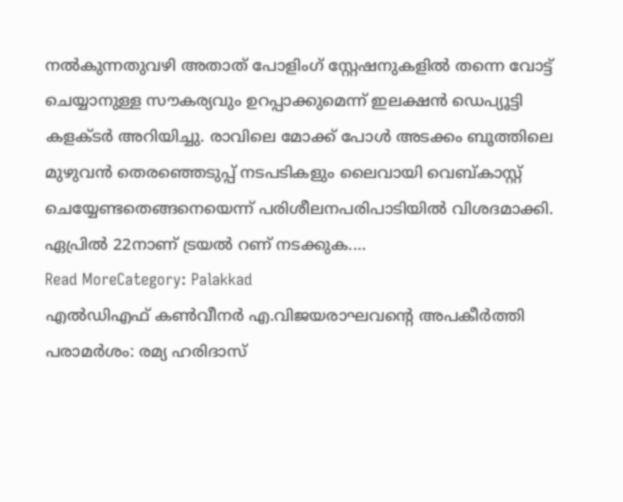നൽകുന്നതുവഴി അതാത് പോളിംഗ് സ്റ്റേഷനുകളിൽ തന്നെ വോട്ട് ചെയ്യാനുള്ള സൗകര്യവും ഉറപ്പാക്കുമെന്ന് ഇലക്ഷൻ ഡെപ്യൂട്ടി കളക്ടർ അറിയിച്ചു. രാവിലെ മോക്ക് പോൾ അടക്കം ബൂത്തിലെ മുഴുവൻ തെരഞ്ഞെടുപ്പ് നടപടികളും ലൈവായി വെബ്കാസ്റ്റ് ചെയ്യേണ്ടതെങ്ങനെയെന്ന് പരിശീലനപരിപാടിയിൽ വിശദമാക്കി. ഏപ്രിൽ 22നാണ് ട്രയൽ റണ് നടക്കുക.…
Read MoreCategory: Palakkad
എൽഡിഎഫ് കൺവീനർ എ.വിജയരാഘവന്റെ അപകീർത്തി പരാമർശം: രമ്യ ഹരിദാസ്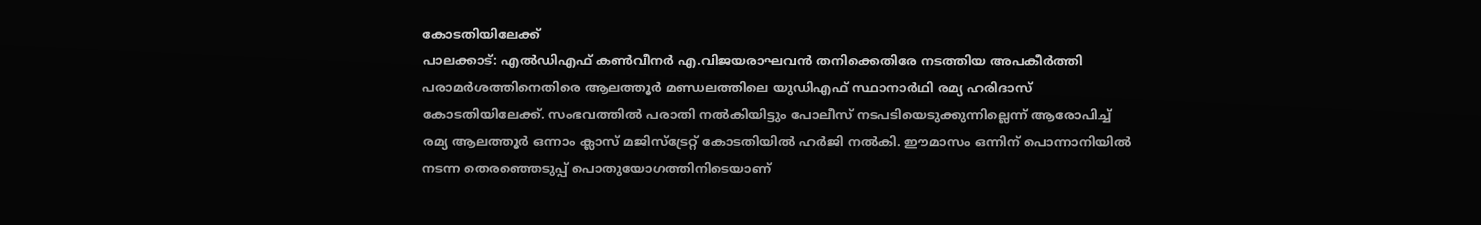കോടതിയിലേക്ക്
പാലക്കാട്: എൽഡിഎഫ് കൺവീനർ എ.വിജയരാഘവൻ തനിക്കെതിരേ നടത്തിയ അപകീർത്തി പരാമർശത്തിനെതിരെ ആലത്തൂർ മണ്ഡലത്തിലെ യുഡിഎഫ് സ്ഥാനാർഥി രമ്യ ഹരിദാസ് കോടതിയിലേക്ക്. സംഭവത്തിൽ പരാതി നൽകിയിട്ടും പോലീസ് നടപടിയെടുക്കുന്നില്ലെന്ന് ആരോപിച്ച് രമ്യ ആലത്തൂർ ഒന്നാം ക്ലാസ് മജിസ്ട്രേറ്റ് കോടതിയിൽ ഹർജി നൽകി. ഈമാസം ഒന്നിന് പൊന്നാനിയിൽ നടന്ന തെരഞ്ഞെടുപ്പ് പൊതുയോഗത്തിനിടെയാണ്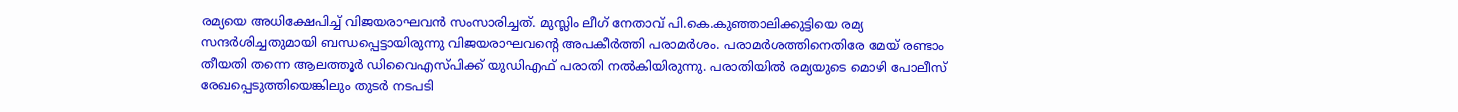രമ്യയെ അധിക്ഷേപിച്ച് വിജയരാഘവൻ സംസാരിച്ചത്. മുസ്ലിം ലീഗ് നേതാവ് പി.കെ.കുഞ്ഞാലിക്കുട്ടിയെ രമ്യ സന്ദർശിച്ചതുമായി ബന്ധപ്പെട്ടായിരുന്നു വിജയരാഘവന്റെ അപകീർത്തി പരാമർശം. പരാമർശത്തിനെതിരേ മേയ് രണ്ടാം തീയതി തന്നെ ആലത്തൂർ ഡിവൈഎസ്പിക്ക് യുഡിഎഫ് പരാതി നൽകിയിരുന്നു. പരാതിയിൽ രമ്യയുടെ മൊഴി പോലീസ് രേഖപ്പെടുത്തിയെങ്കിലും തുടർ നടപടി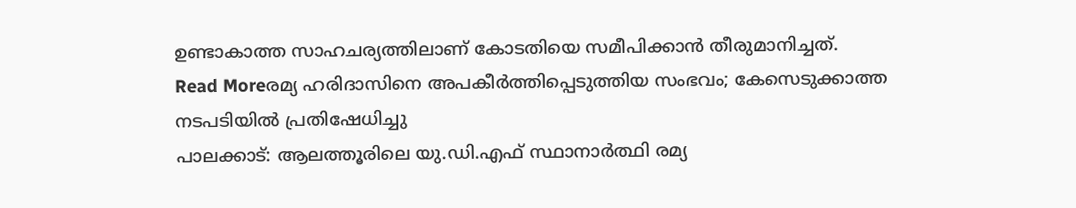ഉണ്ടാകാത്ത സാഹചര്യത്തിലാണ് കോടതിയെ സമീപിക്കാൻ തീരുമാനിച്ചത്.
Read Moreരമ്യ ഹരിദാസിനെ അപകീർത്തിപ്പെടുത്തിയ സംഭവം; കേസെടുക്കാത്ത നടപടിയിൽ പ്രതിഷേധിച്ചു
പാലക്കാട്: ആലത്തൂരിലെ യു.ഡി.എഫ് സ്ഥാനാർത്ഥി രമ്യ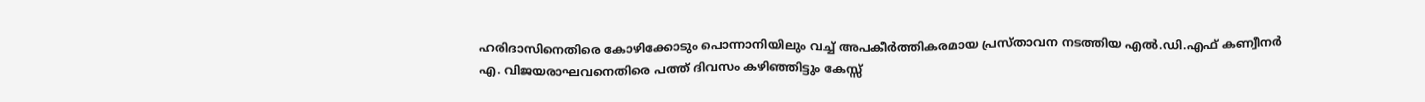ഹരിദാസിനെതിരെ കോഴിക്കോടും പൊന്നാനിയിലും വച്ച് അപകീർത്തികരമായ പ്രസ്താവന നടത്തിയ എൽ.ഡി.എഫ് കണ്വീനർ എ. വിജയരാഘവനെതിരെ പത്ത് ദിവസം കഴിഞ്ഞിട്ടും കേസ്സ്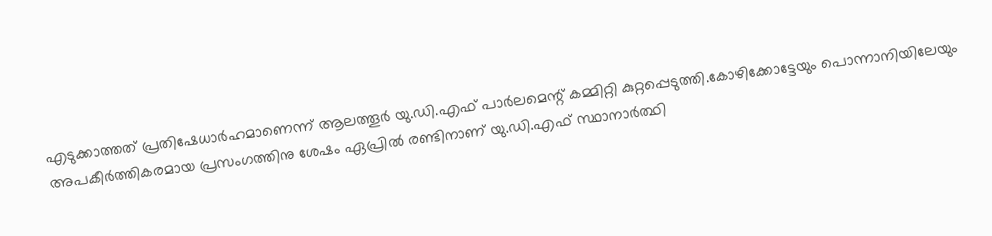എടുക്കാത്തത് പ്രതിഷേധാർഹമാണെന്ന് ആലത്തൂർ യു.ഡി.എഫ് പാർലമെന്റ് കമ്മിറ്റി കുറ്റപ്പെടുത്തി.കോഴിക്കോട്ടേയും പൊന്നാനിയിലേയും അപകീർത്തികരമായ പ്രസംഗത്തിനു ശേഷം ഏപ്രിൽ രണ്ടിനാണ് യു.ഡി.എഫ് സ്ഥാനാർത്ഥി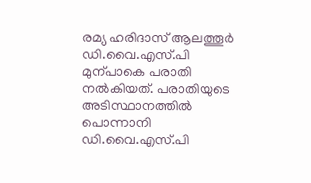രമ്യ ഹരിദാസ് ആലത്തൂർ ഡി.വൈ.എസ്.പി മുന്പാകെ പരാതി നൽകിയത്. പരാതിയുടെ അടിസ്ഥാനത്തിൽ പൊന്നാനി ഡി.വൈ.എസ്.പി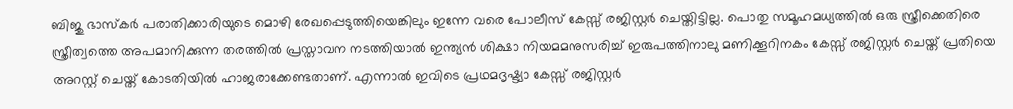ബിജു ഭാസ്കർ പരാതിക്കാരിയുടെ മൊഴി രേഖപ്പെടുത്തിയെങ്കിലും ഇന്നേ വരെ പോലീസ് കേസ്സ് രജിസ്റ്റർ ചെയ്തിട്ടില്ല. പൊതു സമൂഹമധ്യത്തിൽ ഒരു സ്ത്രീക്കെതിരെ സ്ത്രീത്വത്തെ അപമാനിക്കുന്ന തരത്തിൽ പ്രസ്താവന നടത്തിയാൽ ഇന്ത്യൻ ശിക്ഷാ നിയമമനുസരിച്ച് ഇരുപത്തിനാലു മണിക്കൂറിനകം കേസ്സ് രജിസ്റ്റർ ചെയ്ത് പ്രതിയെ അറസ്റ്റ് ചെയ്ത് കോടതിയിൽ ഹാജരാക്കേണ്ടതാണ്. എന്നാൽ ഇവിടെ പ്രഥമദൃഷ്ട്യാ കേസ്സ് രജിസ്റ്റർ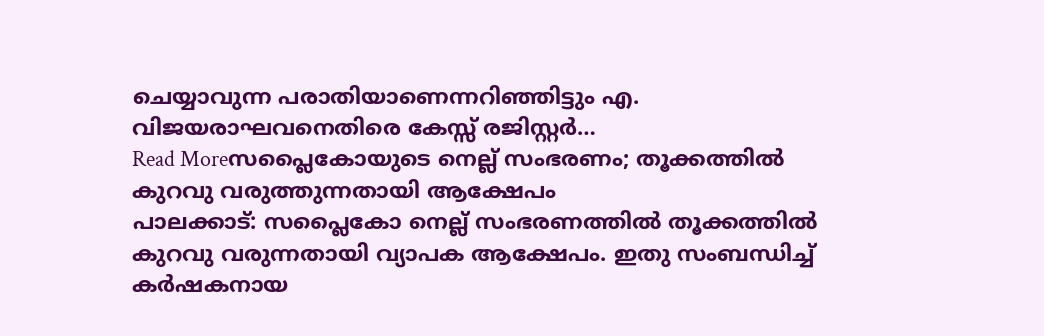ചെയ്യാവുന്ന പരാതിയാണെന്നറിഞ്ഞിട്ടും എ. വിജയരാഘവനെതിരെ കേസ്സ് രജിസ്റ്റർ…
Read Moreസപ്ലൈകോയുടെ നെല്ല് സംഭരണം; തൂക്കത്തിൽ കുറവു വരുത്തുന്നതായി ആക്ഷേപം
പാലക്കാട്: സപ്ലൈകോ നെല്ല് സംഭരണത്തിൽ തൂക്കത്തിൽ കുറവു വരുന്നതായി വ്യാപക ആക്ഷേപം. ഇതു സംബന്ധിച്ച് കർഷകനായ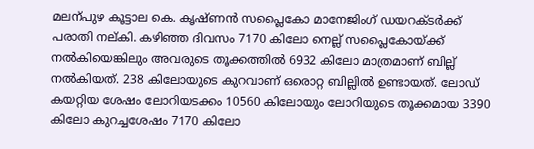മലന്പുഴ കൂട്ടാല കെ. കൃഷ്ണൻ സപ്ലൈകോ മാനേജിംഗ് ഡയറക്ടർക്ക് പരാതി നല്കി. കഴിഞ്ഞ ദിവസം 7170 കിലോ നെല്ല് സപ്ലൈകോയ്ക്ക് നൽകിയെങ്കിലും അവരുടെ തൂക്കത്തിൽ 6932 കിലോ മാത്രമാണ് ബില്ല് നൽകിയത്. 238 കിലോയുടെ കുറവാണ് ഒരൊറ്റ ബില്ലിൽ ഉണ്ടായത്. ലോഡ് കയറ്റിയ ശേഷം ലോറിയടക്കം 10560 കിലോയും ലോറിയുടെ തൂക്കമായ 3390 കിലോ കുറച്ചശേഷം 7170 കിലോ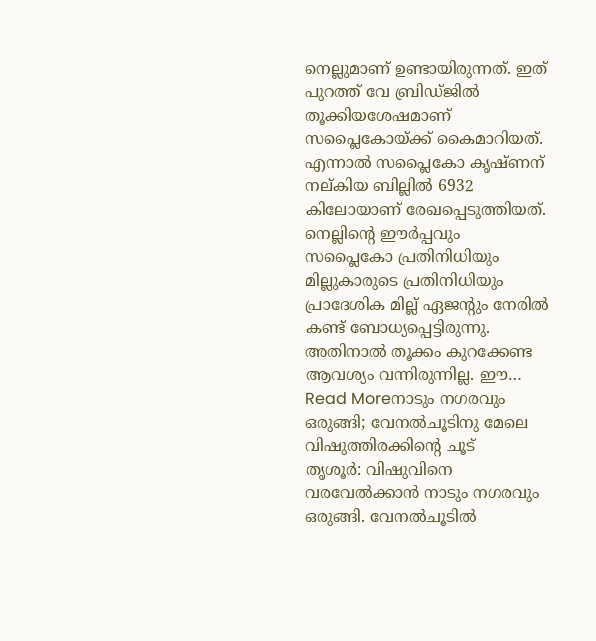നെല്ലുമാണ് ഉണ്ടായിരുന്നത്. ഇത് പുറത്ത് വേ ബ്രിഡ്ജിൽ തൂക്കിയശേഷമാണ് സപ്ലൈകോയ്ക്ക് കൈമാറിയത്. എന്നാൽ സപ്ലൈകോ കൃഷ്ണന് നല്കിയ ബില്ലിൽ 6932 കിലോയാണ് രേഖപ്പെടുത്തിയത്. നെല്ലിന്റെ ഈർപ്പവും സപ്ലൈകോ പ്രതിനിധിയും മില്ലുകാരുടെ പ്രതിനിധിയും പ്രാദേശിക മില്ല് ഏജന്റും നേരിൽ കണ്ട് ബോധ്യപ്പെട്ടിരുന്നു. അതിനാൽ തൂക്കം കുറക്കേണ്ട ആവശ്യം വന്നിരുന്നില്ല. ഈ…
Read Moreനാടും നഗരവും ഒരുങ്ങി; വേനൽചൂടിനു മേലെ വിഷുത്തിരക്കിന്റെ ചൂട്
തൃശൂർ: വിഷുവിനെ വരവേൽക്കാൻ നാടും നഗരവും ഒരുങ്ങി. വേനൽചൂടിൽ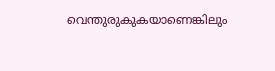വെന്തുരുകുകയാണെങ്കിലും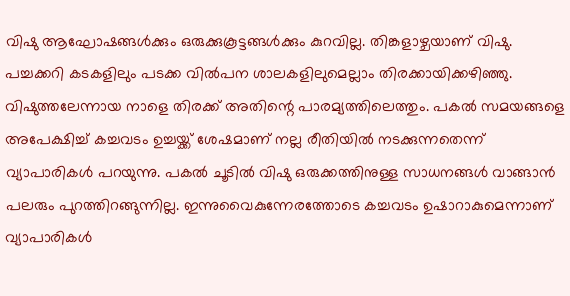വിഷു ആഘോഷങ്ങൾക്കും ഒരുക്കുകൂട്ടങ്ങൾക്കും കുറവില്ല. തിങ്കളാഴ്ചയാണ് വിഷു. പച്ചക്കറി കടകളിലും പടക്ക വിൽപന ശാലകളിലുമെല്ലാം തിരക്കായിക്കഴിഞ്ഞു. വിഷുത്തലേന്നായ നാളെ തിരക്ക് അതിന്റെ പാരമ്യത്തിലെത്തും. പകൽ സമയങ്ങളെ അപേക്ഷിച്ച് കച്ചവടം ഉച്ചയ്ക്ക് ശേഷമാണ് നല്ല രീതിയിൽ നടക്കുന്നതെന്ന് വ്യാപാരികൾ പറയുന്നു. പകൽ ചൂടിൽ വിഷു ഒരുക്കത്തിനുള്ള സാധനങ്ങൾ വാങ്ങാൻ പലരും പുറത്തിറങ്ങുന്നില്ല. ഇന്നുവൈകുന്നേരത്തോടെ കച്ചവടം ഉഷാറാകുമെന്നാണ് വ്യാപാരികൾ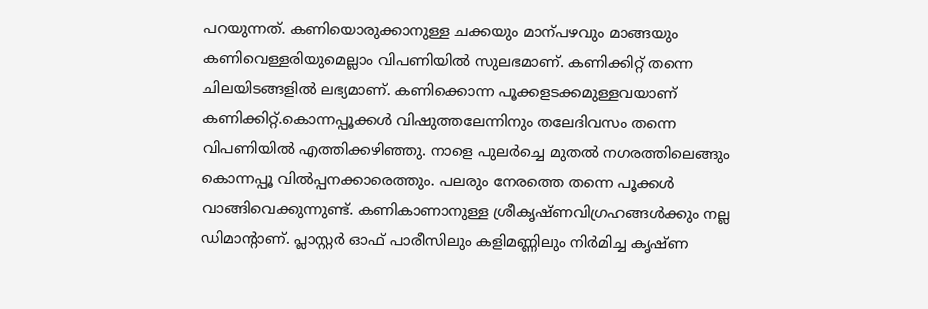പറയുന്നത്. കണിയൊരുക്കാനുള്ള ചക്കയും മാന്പഴവും മാങ്ങയും കണിവെള്ളരിയുമെല്ലാം വിപണിയിൽ സുലഭമാണ്. കണിക്കിറ്റ് തന്നെ ചിലയിടങ്ങളിൽ ലഭ്യമാണ്. കണിക്കൊന്ന പൂക്കളടക്കമുള്ളവയാണ് കണിക്കിറ്റ്.കൊന്നപ്പൂക്കൾ വിഷുത്തലേന്നിനും തലേദിവസം തന്നെ വിപണിയിൽ എത്തിക്കഴിഞ്ഞു. നാളെ പുലർച്ചെ മുതൽ നഗരത്തിലെങ്ങും കൊന്നപ്പൂ വിൽപ്പനക്കാരെത്തും. പലരും നേരത്തെ തന്നെ പൂക്കൾ വാങ്ങിവെക്കുന്നുണ്ട്. കണികാണാനുള്ള ശ്രീകൃഷ്ണവിഗ്രഹങ്ങൾക്കും നല്ല ഡിമാന്റാണ്. പ്ലാസ്റ്റർ ഓഫ് പാരീസിലും കളിമണ്ണിലും നിർമിച്ച കൃഷ്ണ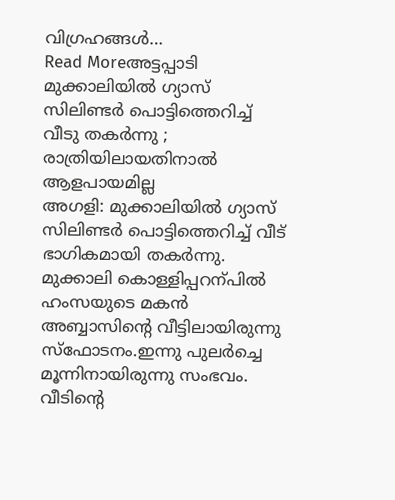വിഗ്രഹങ്ങൾ…
Read Moreഅട്ടപ്പാടി മുക്കാലിയിൽ ഗ്യാസ് സിലിണ്ടർ പൊട്ടിത്തെറിച്ച് വീടു തകർന്നു ; രാത്രിയിലായതിനാൽ ആളപായമില്ല
അഗളി: മുക്കാലിയിൽ ഗ്യാസ് സിലിണ്ടർ പൊട്ടിത്തെറിച്ച് വീട് ഭാഗികമായി തകർന്നു. മുക്കാലി കൊള്ളിപ്പറന്പിൽ ഹംസയുടെ മകൻ അബ്ബാസിന്റെ വീട്ടിലായിരുന്നു സ്ഫോടനം.ഇന്നു പുലർച്ചെ മൂന്നിനായിരുന്നു സംഭവം. വീടിന്റെ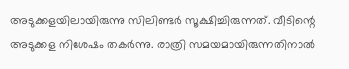അടുക്കളയിലായിരുന്നു സിലിണ്ടർ സൂക്ഷിച്ചിരുന്നത്. വീടിന്റെ അടുക്കള നിശേഷം തകർന്നു. രാത്രി സമയമായിരുന്നതിനാൽ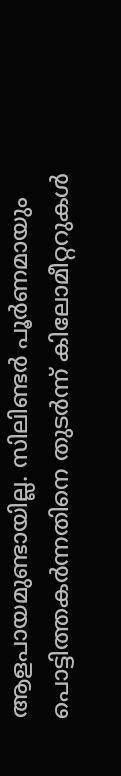ആളപായമുണ്ടായില്ല. സിലിണ്ടർ പൂർണമായും പൊട്ടിത്തകർന്നതിനെ തുടർന്ന് കിലോമീറ്ററുകൾ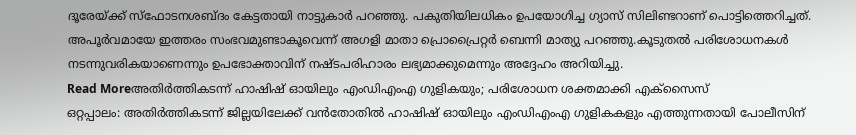ദൂരേയ്ക്ക് സ്ഫോടനശബ്ദം കേട്ടതായി നാട്ടുകാർ പറഞ്ഞു. പകുതിയിലധികം ഉപയോഗിച്ച ഗ്യാസ് സിലിണ്ടറാണ് പൊട്ടിത്തെറിച്ചത്. അപൂർവമായേ ഇത്തരം സംഭവമുണ്ടാകൂവെന്ന് അഗളി മാതാ പ്രൊപ്രൈറ്റർ ബെന്നി മാത്യു പറഞ്ഞു.കൂടുതൽ പരിശോധനകൾ നടന്നുവരികയാണെന്നും ഉപഭോക്താവിന് നഷ്ടപരിഹാരം ലഭ്യമാക്കുമെന്നും അദ്ദേഹം അറിയിച്ചു.
Read Moreഅതിർത്തികടന്ന് ഹാഷിഷ് ഓയിലും എംഡിഎംഎ ഗുളികയും; പരിശോധന ശക്തമാക്കി എക്സൈസ്
ഒറ്റപ്പാലം: അതിർത്തികടന്ന് ജില്ലയിലേക്ക് വൻതോതിൽ ഹാഷിഷ് ഓയിലും എംഡിഎംഎ ഗുളികകളും എത്തുന്നതായി പോലീസിന്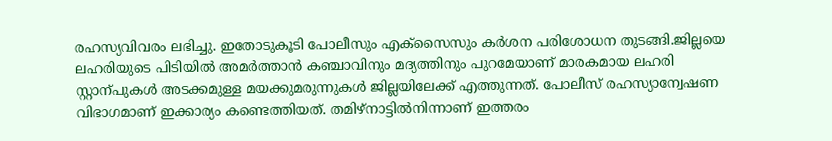രഹസ്യവിവരം ലഭിച്ചു. ഇതോടുകൂടി പോലീസും എക്സൈസും കർശന പരിശോധന തുടങ്ങി.ജില്ലയെ ലഹരിയുടെ പിടിയിൽ അമർത്താൻ കഞ്ചാവിനും മദ്യത്തിനും പുറമേയാണ് മാരകമായ ലഹരി സ്റ്റാന്പുകൾ അടക്കമുള്ള മയക്കുമരുന്നുകൾ ജില്ലയിലേക്ക് എത്തുന്നത്. പോലീസ് രഹസ്യാന്വേഷണ വിഭാഗമാണ് ഇക്കാര്യം കണ്ടെത്തിയത്. തമിഴ്നാട്ടിൽനിന്നാണ് ഇത്തരം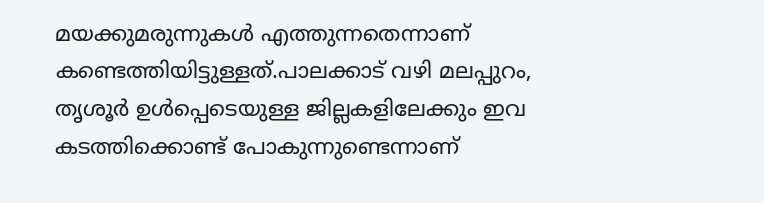മയക്കുമരുന്നുകൾ എത്തുന്നതെന്നാണ് കണ്ടെത്തിയിട്ടുള്ളത്.പാലക്കാട് വഴി മലപ്പുറം, തൃശൂർ ഉൾപ്പെടെയുള്ള ജില്ലകളിലേക്കും ഇവ കടത്തിക്കൊണ്ട് പോകുന്നുണ്ടെന്നാണ്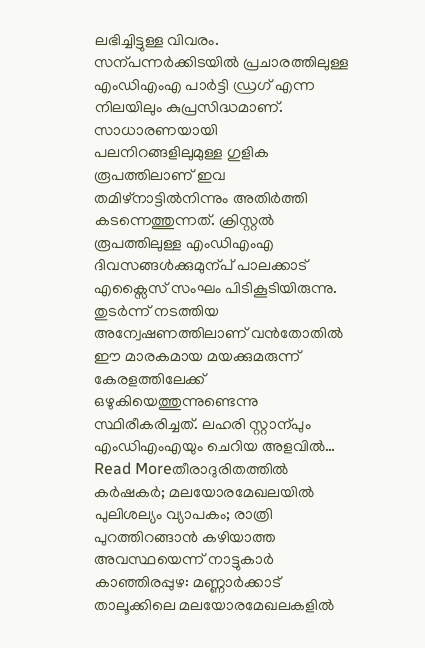ലഭിച്ചിട്ടുള്ള വിവരം. സന്പന്നർക്കിടയിൽ പ്രചാരത്തിലുള്ള എംഡിഎംഎ പാർട്ടി ഡ്രഗ് എന്ന നിലയിലും കുപ്രസിദ്ധമാണ്. സാധാരണയായി പലനിറങ്ങളിലുമുള്ള ഗുളിക രൂപത്തിലാണ് ഇവ തമിഴ്നാട്ടിൽനിന്നും അതിർത്തി കടന്നെത്തുന്നത്. ക്രിസ്റ്റൽ രൂപത്തിലുള്ള എംഡിഎംഎ ദിവസങ്ങൾക്കുമുന്പ് പാലക്കാട് എക്സൈസ് സംഘം പിടികൂടിയിരുന്നു. തുടർന്ന് നടത്തിയ അന്വേഷണത്തിലാണ് വൻതോതിൽ ഈ മാരകമായ മയക്കുമരുന്ന് കേരളത്തിലേക്ക് ഒഴുകിയെത്തുന്നുണ്ടെന്നു സ്ഥിരീകരിച്ചത്. ലഹരി സ്റ്റാന്പും എംഡിഎംഎയും ചെറിയ അളവിൽ…
Read Moreതീരാദുരിതത്തിൽ കർഷകർ; മലയോരമേഖലയിൽ പുലിശല്യം വ്യാപകം; രാത്രി പുറത്തിറങ്ങാൻ കഴിയാത്ത അവസ്ഥയെന്ന് നാട്ടുകാർ
കാഞ്ഞിരപ്പുഴ: മണ്ണാർക്കാട് താലൂക്കിലെ മലയോരമേഖലകളിൽ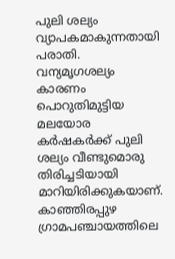പുലി ശല്യം വ്യാപകമാകുന്നതായി പരാതി. വന്യമൃഗശല്യം കാരണം പൊറുതിമുട്ടിയ മലയോര കർഷകർക്ക് പുലി ശല്യം വീണ്ടുമൊരു തിരിച്ചടിയായി മാറിയിരിക്കുകയാണ്. കാഞ്ഞിരപ്പുഴ ഗ്രാമപഞ്ചായത്തിലെ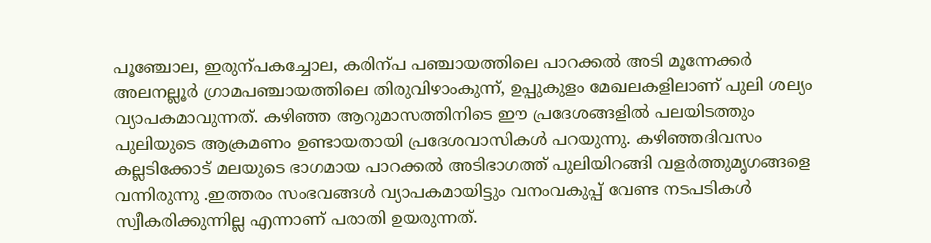പൂഞ്ചോല, ഇരുന്പകച്ചോല, കരിന്പ പഞ്ചായത്തിലെ പാറക്കൽ അടി മൂന്നേക്കർ അലനല്ലൂർ ഗ്രാമപഞ്ചായത്തിലെ തിരുവിഴാംകുന്ന്, ഉപ്പുകുളം മേഖലകളിലാണ് പുലി ശല്യം വ്യാപകമാവുന്നത്. കഴിഞ്ഞ ആറുമാസത്തിനിടെ ഈ പ്രദേശങ്ങളിൽ പലയിടത്തും പുലിയുടെ ആക്രമണം ഉണ്ടായതായി പ്രദേശവാസികൾ പറയുന്നു. കഴിഞ്ഞദിവസം കല്ലടിക്കോട് മലയുടെ ഭാഗമായ പാറക്കൽ അടിഭാഗത്ത് പുലിയിറങ്ങി വളർത്തുമൃഗങ്ങളെ വന്നിരുന്നു .ഇത്തരം സംഭവങ്ങൾ വ്യാപകമായിട്ടും വനംവകുപ്പ് വേണ്ട നടപടികൾ സ്വീകരിക്കുന്നില്ല എന്നാണ് പരാതി ഉയരുന്നത്.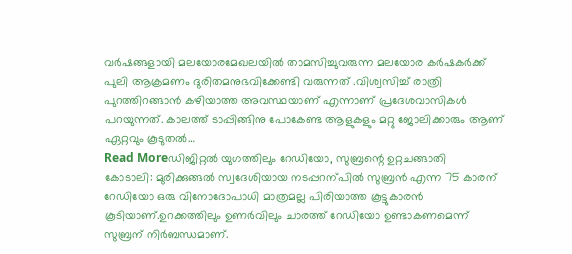വർഷങ്ങളായി മലയോരമേഖലയിൽ താമസിച്ചുവരുന്ന മലയോര കർഷകർക്ക് പുലി ആക്രമണം ദുരിതമനുഭവിക്കേണ്ടി വരുന്നത് .വിശ്വസിച്ച് രാത്രി പുറത്തിറങ്ങാൻ കഴിയാത്ത അവസ്ഥയാണ് എന്നാണ് പ്രദേശവാസികൾ പറയുന്നത്. കാലത്ത് ടാപ്പിങ്ങിനു പോകേണ്ട ആളുകളും മറ്റു ജോലിക്കാരും ആണ് ഏറ്റവും കൂടുതൽ…
Read Moreഡിജിറ്റൽ യുഗത്തിലും റേഡിയോ, സുബ്രന്റെ ഉറ്റചങ്ങാതി
കോടാലി: മുരിക്കുങ്ങൽ സ്വദേശിയായ നടപ്പറന്പിൽ സുബ്രൻ എന്ന 75 കാരന് റേഡിയോ ഒരു വിനോദോപാധി മാത്രമല്ല പിരിയാത്ത കൂട്ടുകാരൻ കൂടിയാണ്.ഉറക്കത്തിലും ഉണർവിലും ചാരത്ത് റേഡിയോ ഉണ്ടാകണമെന്ന് സുബ്രന് നിർബന്ധമാണ്.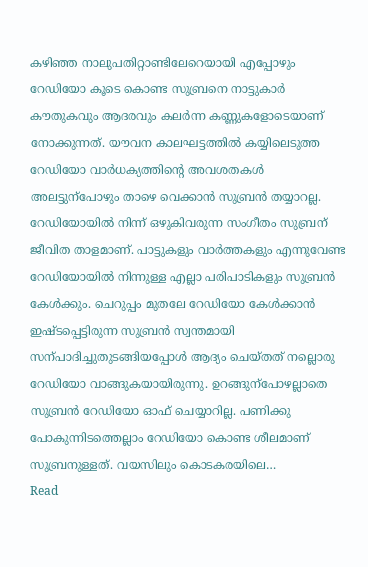കഴിഞ്ഞ നാലുപതിറ്റാണ്ടിലേറെയായി എപ്പോഴും റേഡിയോ കൂടെ കൊണ്ട സുബ്രനെ നാട്ടുകാർ കൗതുകവും ആദരവും കലർന്ന കണ്ണുകളോടെയാണ് നോക്കുന്നത്. യൗവന കാലഘട്ടത്തിൽ കയ്യിലെടുത്ത റേഡിയോ വാർധക്യത്തിന്റെ അവശതകൾ അലട്ടുന്പോഴും താഴെ വെക്കാൻ സുബ്രൻ തയ്യാറല്ല. റേഡിയോയിൽ നിന്ന് ഒഴുകിവരുന്ന സംഗീതം സുബ്രന് ജീവിത താളമാണ്. പാട്ടുകളും വാർത്തകളും എന്നുവേണ്ട റേഡിയോയിൽ നിന്നുള്ള എല്ലാ പരിപാടികളും സുബ്രൻ കേൾക്കും. ചെറുപ്പം മുതലേ റേഡിയോ കേൾക്കാൻ ഇഷ്ടപ്പെട്ടിരുന്ന സുബ്രൻ സ്വന്തമായി സന്പാദിച്ചുതുടങ്ങിയപ്പോൾ ആദ്യം ചെയ്തത് നല്ലൊരു റേഡിയോ വാങ്ങുകയായിരുന്നു. ഉറങ്ങുന്പോഴല്ലാതെ സുബ്രൻ റേഡിയോ ഓഫ് ചെയ്യാറില്ല. പണിക്കു പോകുന്നിടത്തെല്ലാം റേഡിയോ കൊണ്ട ശീലമാണ് സുബ്രനുള്ളത്. വയസിലും കൊടകരയിലെ…
Read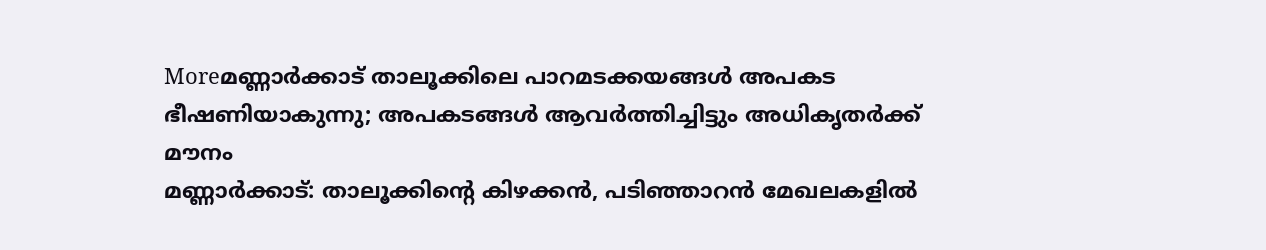Moreമണ്ണാർക്കാട് താലൂക്കിലെ പാറമടക്കയങ്ങൾ അപകട ഭീഷണിയാകുന്നു; അപകടങ്ങൾ ആവർത്തിച്ചിട്ടും അധികൃതർക്ക് മൗനം
മണ്ണാർക്കാട്: താലൂക്കിന്റെ കിഴക്കൻ, പടിഞ്ഞാറൻ മേഖലകളിൽ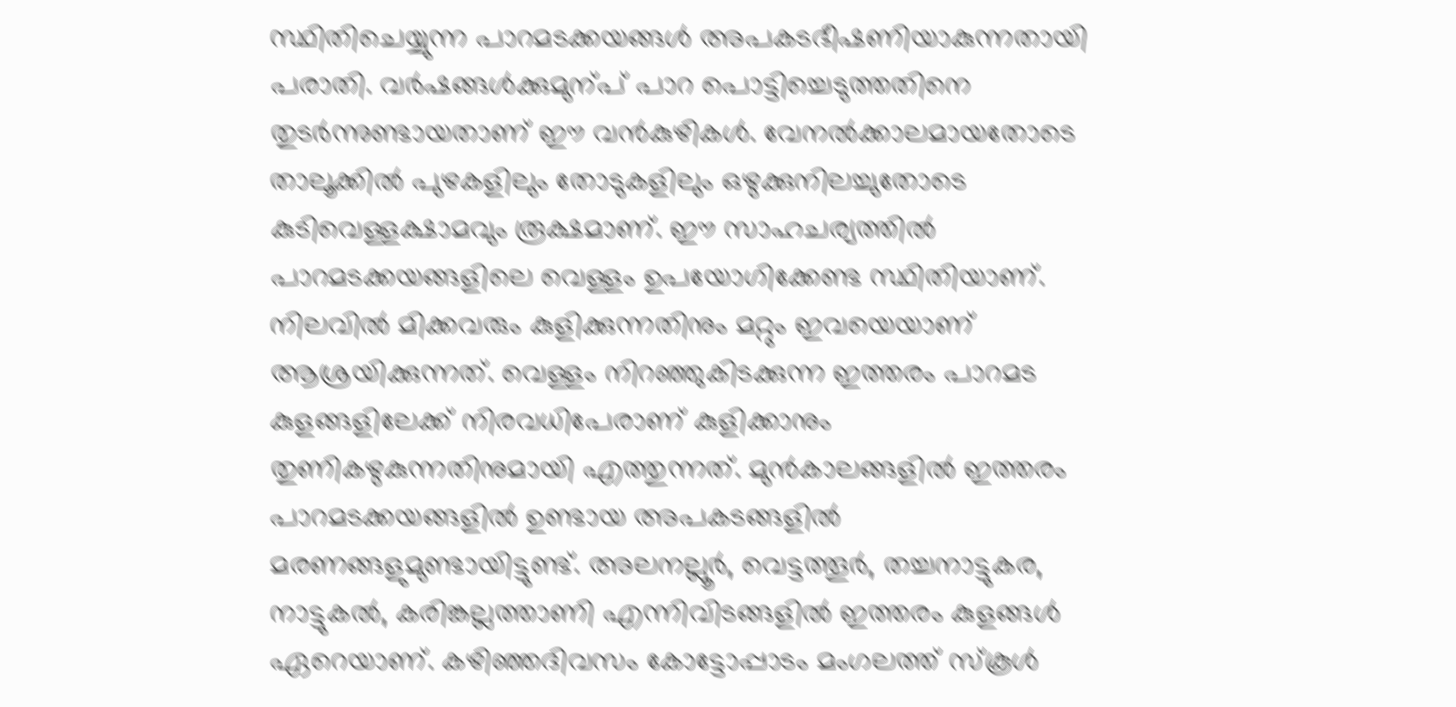സ്ഥിതിചെയ്യുന്ന പാറമടക്കയങ്ങൾ അപകടഭീഷണിയാകുന്നതായി പരാതി. വർഷങ്ങൾക്കുമുന്പ് പാറ പൊട്ടിച്ചെടുത്തതിനെ തുടർന്നുണ്ടായതാണ് ഈ വൻകുഴികൾ. വേനൽക്കാലമായതോടെ താലൂക്കിൽ പുഴകളിലും തോടുകളിലും ഒഴുക്കുനിലച്ചുതോടെ കുടിവെള്ളക്ഷാമവും രൂക്ഷമാണ്. ഈ സാഹചര്യത്തിൽ പാറമടക്കയങ്ങളിലെ വെള്ളം ഉപയോഗിക്കേണ്ട സ്ഥിതിയാണ്. നിലവിൽ മിക്കവരും കുളിക്കുന്നതിനും മറ്റും ഇവയെയാണ് ആശ്രയിക്കുന്നത്. വെള്ളം നിറഞ്ഞുകിടക്കുന്ന ഇത്തരം പാറമട കുളങ്ങളിലേക്ക് നിരവധിപേരാണ് കുളിക്കാനും തുണികഴുകുന്നതിനുമായി എത്തുന്നത്. മുൻകാലങ്ങളിൽ ഇത്തരം പാറമടക്കയങ്ങളിൽ ഉണ്ടായ അപകടങ്ങളിൽ മരണങ്ങളുമുണ്ടായിട്ടുണ്ട്. അലനല്ലൂർ, വെട്ടത്തൂർ, തച്ചനാട്ടുകര, നാട്ടുകൽ, കരിങ്കല്ലത്താണി എന്നിവിടങ്ങളിൽ ഇത്തരം കുളങ്ങൾ ഏറെയാണ്. കഴിഞ്ഞദിവസം കോട്ടോപ്പാടം മംഗലത്ത് സ്കൂൾ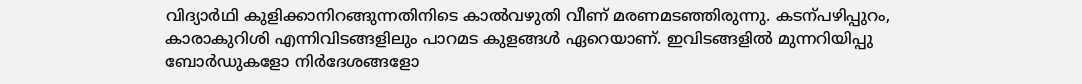വിദ്യാർഥി കുളിക്കാനിറങ്ങുന്നതിനിടെ കാൽവഴുതി വീണ് മരണമടഞ്ഞിരുന്നു. കടന്പഴിപ്പുറം, കാരാകുറിശി എന്നിവിടങ്ങളിലും പാറമട കുളങ്ങൾ ഏറെയാണ്. ഇവിടങ്ങളിൽ മുന്നറിയിപ്പു ബോർഡുകളോ നിർദേശങ്ങളോ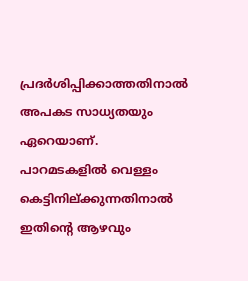പ്രദർശിപ്പിക്കാത്തതിനാൽ അപകട സാധ്യതയും ഏറെയാണ്. പാറമടകളിൽ വെള്ളം കെട്ടിനില്ക്കുന്നതിനാൽ ഇതിന്റെ ആഴവും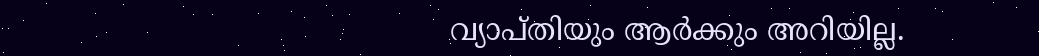വ്യാപ്തിയും ആർക്കും അറിയില്ല.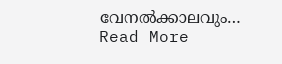വേനൽക്കാലവും…
Read More